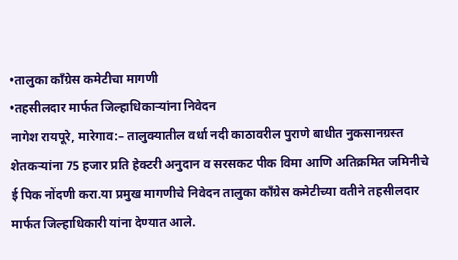•तालुका काँग्रेस कमेटीचा मागणी
•तहसीलदार मार्फत जिल्हाधिकाऱ्यांना निवेदन
नागेश रायपूरे, मारेगाव:– तालुक्यातील वर्धा नदी काठावरील पुराणे बाधीत नुकसानग्रस्त शेतकऱ्यांना 75 हजार प्रति हेक्टरी अनुदान व सरसकट पीक विमा आणि अतिक्रमित जमिनीचे ई पिक नोंदणी करा.या प्रमुख मागणीचे निवेदन तालुका काँग्रेस कमेटीच्या वतीने तहसीलदार मार्फत जिल्हाधिकारी यांना देण्यात आले.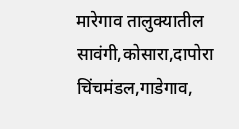मारेगाव तालुक्यातील सावंगी,कोसारा,दापोरा चिंचमंडल,गाडेगाव,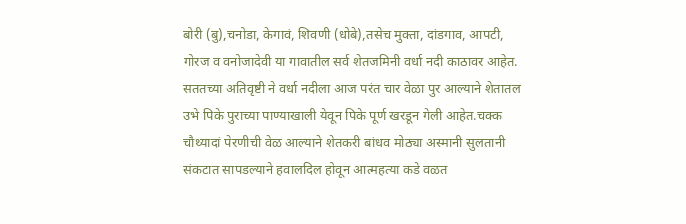बोरी (बु),चनोडा, केगावं, शिवणी (धोबे),तसेच मुक्ता, दांडगाव, आपटी, गोरज व वनोजादेवी या गावातील सर्व शेतजमिनी वर्धा नदी काठावर आहेत. सततच्या अतिवृष्टी ने वर्धा नदीला आज परंत चार वेळा पुर आल्याने शेतातल उभे पिके पुराच्या पाण्याखाली येवून पिके पूर्ण खरडून गेली आहेत.चक्क चौथ्यादां पेरणीची वेळ आल्याने शेतकरी बांधव मोठ्या अस्मानी सुलतानी संकटात सापडल्याने हवालदिल होवून आत्महत्या कडे वळत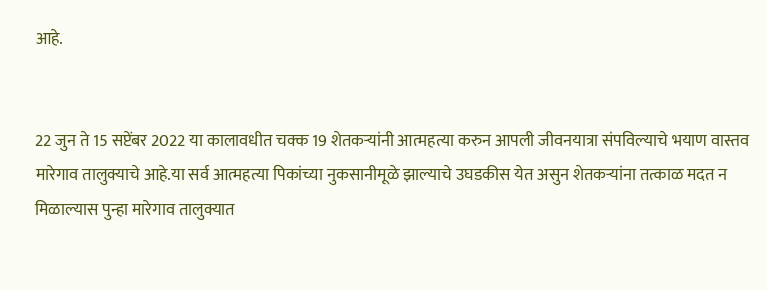आहे.


22 जुन ते 15 सप्टेंबर 2022 या कालावधीत चक्क 19 शेतकऱ्यांनी आत्महत्या करुन आपली जीवनयात्रा संपविल्याचे भयाण वास्तव मारेगाव तालुक्याचे आहे.या सर्व आत्महत्या पिकांच्या नुकसानीमूळे झाल्याचे उघडकीस येत असुन शेतकऱ्यांना तत्काळ मदत न मिळाल्यास पुन्हा मारेगाव तालुक्यात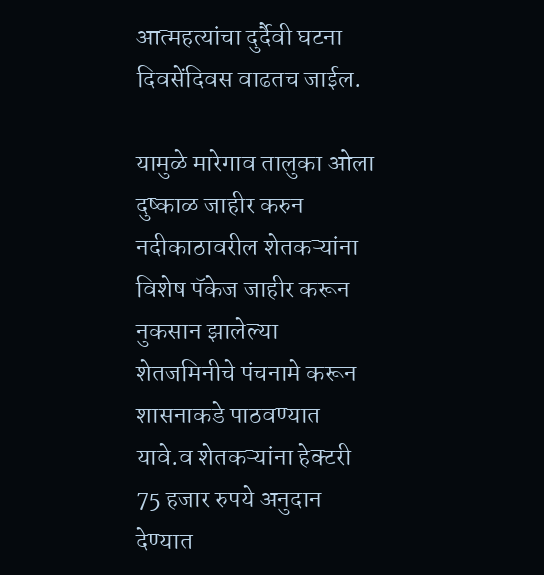आत्महत्यांचा दुर्दैवी घटना दिवसेंदिवस वाढतच जाईल.

यामुळे मारेगाव तालुका ओला दुष्काळ जाहीर करुन
नदीकाठावरील शेतकऱ्यांना विशेष पॅकेज जाहीर करून नुकसान झालेल्या शेतजमिनीचे पंचनामे करून शासनाकडे पाठवण्यात यावे.व शेतकऱ्यांना हेक्टरी 75 हजार रुपये अनुदान देण्यात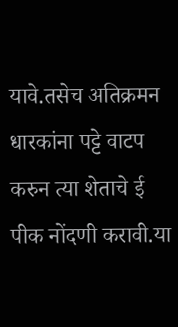यावे.तसेच अतिक्रमन धारकांना पट्टे वाटप करुन त्या शेताचे ई पीक नोंदणी करावी.या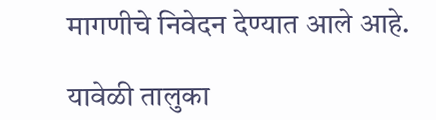मागणीचे निवेदन देण्यात आले आहे.

यावेळी तालुका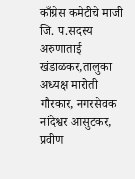काँग्रेस कमेटीचे माजी जि. प.सदस्य अरुणाताई खंडाळकर,तालुका अध्यक्ष मारोती गौरकार, नगरसेवक नांदेश्वर आसुटकर, प्रवीण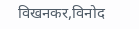विखनकर,विनोद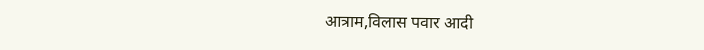आत्राम,विलास पवार आदी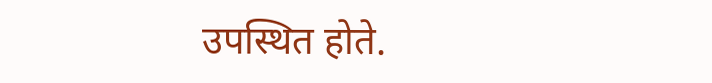उपस्थित होते.